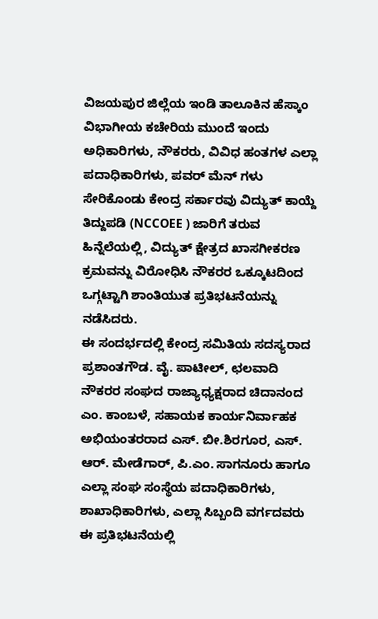ವಿಜಯಪುರ ಜಿಲ್ಲೆಯ ಇಂಡಿ ತಾಲೂಕಿನ ಹೆಸ್ಕಾಂ ವಿಭಾಗೀಯ ಕಚೇರಿಯ ಮುಂದೆ ಇಂದು ಅಧಿಕಾರಿಗಳು, ನೌಕರರು, ವಿವಿಧ ಹಂತಗಳ ಎಲ್ಲಾ ಪದಾಧಿಕಾರಿಗಳು, ಪವರ್ ಮೆನ್ ಗಳು ಸೇರಿಕೊಂಡು ಕೇಂದ್ರ ಸರ್ಕಾರವು ವಿದ್ಯುತ್ ಕಾಯ್ದೆ ತಿದ್ದುಪಡಿ (NCCOEE ) ಜಾರಿಗೆ ತರುವ ಹಿನ್ನೆಲೆಯಲ್ಲಿ, ವಿದ್ಯುತ್ ಕ್ಷೇತ್ರದ ಖಾಸಗೀಕರಣ ಕ್ರಮವನ್ನು ವಿರೋಧಿಸಿ ನೌಕರರ ಒಕ್ಕೂಟದಿಂದ ಒಗ್ಗಟ್ಟಾಗಿ ಶಾಂತಿಯುತ ಪ್ರತಿಭಟನೆಯನ್ನು ನಡೆಸಿದರು.
ಈ ಸಂದರ್ಭದಲ್ಲಿ ಕೇಂದ್ರ ಸಮಿತಿಯ ಸದಸ್ಯರಾದ ಪ್ರಶಾಂತಗೌಡ. ವೈ. ಪಾಟೀಲ್, ಛಲವಾದಿ ನೌಕರರ ಸಂಘದ ರಾಜ್ಯಾಧ್ಯಕ್ಷರಾದ ಚಿದಾನಂದ ಎಂ. ಕಾಂಬಳೆ, ಸಹಾಯಕ ಕಾರ್ಯನಿರ್ವಾಹಕ ಅಭಿಯಂತರರಾದ ಎಸ್. ಬೀ.ಶಿರಗೂರ, ಎಸ್. ಆರ್. ಮೇಡೆಗಾರ್, ಪಿ.ಎಂ. ಸಾಗನೂರು ಹಾಗೂ ಎಲ್ಲಾ ಸಂಘ ಸಂಸ್ಥೆಯ ಪದಾಧಿಕಾರಿಗಳು, ಶಾಖಾಧಿಕಾರಿಗಳು, ಎಲ್ಲಾ ಸಿಬ್ಬಂದಿ ವರ್ಗದವರು ಈ ಪ್ರತಿಭಟನೆಯಲ್ಲಿ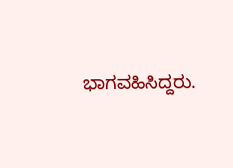ಭಾಗವಹಿಸಿದ್ದರು.